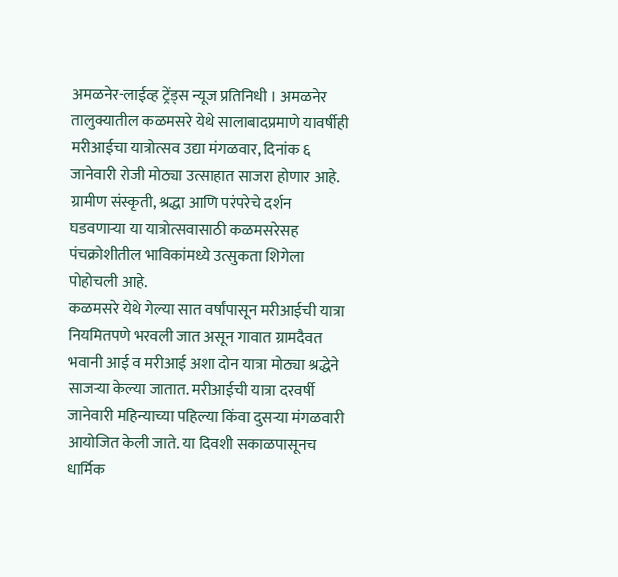अमळनेर-लाईव्ह ट्रेंड्स न्यूज प्रतिनिधी । अमळनेर तालुक्यातील कळमसरे येथे सालाबादप्रमाणे यावर्षीही मरीआईचा यात्रोत्सव उद्या मंगळवार, दिनांक ६ जानेवारी रोजी मोठ्या उत्साहात साजरा होणार आहे. ग्रामीण संस्कृती, श्रद्धा आणि परंपरेचे दर्शन घडवणाऱ्या या यात्रोत्सवासाठी कळमसरेसह पंचक्रोशीतील भाविकांमध्ये उत्सुकता शिगेला पोहोचली आहे.
कळमसरे येथे गेल्या सात वर्षांपासून मरीआईची यात्रा नियमितपणे भरवली जात असून गावात ग्रामदैवत भवानी आई व मरीआई अशा दोन यात्रा मोठ्या श्रद्धेने साजऱ्या केल्या जातात. मरीआईची यात्रा दरवर्षी जानेवारी महिन्याच्या पहिल्या किंवा दुसऱ्या मंगळवारी आयोजित केली जाते. या दिवशी सकाळपासूनच धार्मिक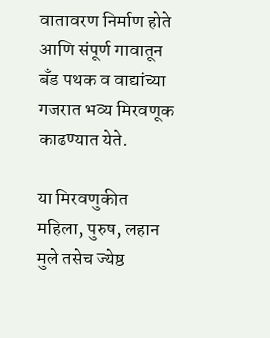वातावरण निर्माण होते आणि संपूर्ण गावातून बँड पथक व वाद्यांच्या गजरात भव्य मिरवणूक काढण्यात येते.

या मिरवणुकीत महिला, पुरुष, लहान मुले तसेच ज्येष्ठ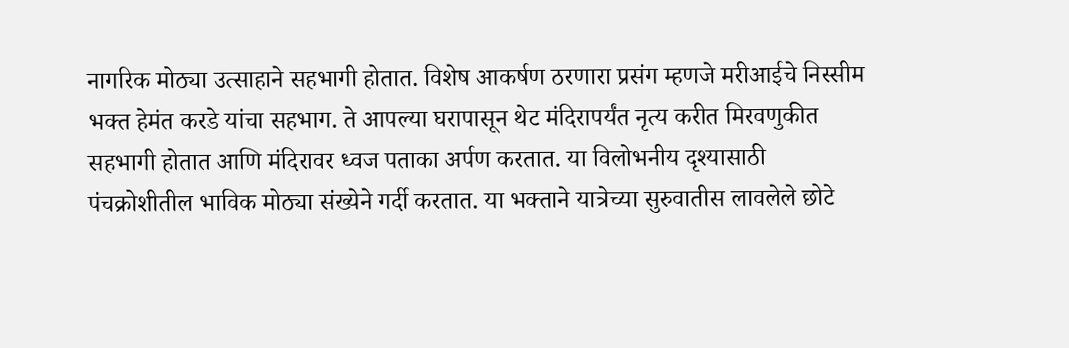नागरिक मोठ्या उत्साहाने सहभागी होतात. विशेष आकर्षण ठरणारा प्रसंग म्हणजे मरीआईचे निस्सीम भक्त हेमंत करडे यांचा सहभाग. ते आपल्या घरापासून थेट मंदिरापर्यंत नृत्य करीत मिरवणुकीत सहभागी होतात आणि मंदिरावर ध्वज पताका अर्पण करतात. या विलोभनीय दृश्यासाठी पंचक्रोशीतील भाविक मोठ्या संख्येने गर्दी करतात. या भक्ताने यात्रेच्या सुरुवातीस लावलेले छोटे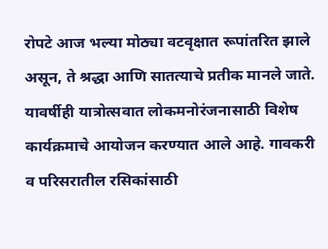रोपटे आज भल्या मोठ्या वटवृक्षात रूपांतरित झाले असून, ते श्रद्धा आणि सातत्याचे प्रतीक मानले जाते.
यावर्षीही यात्रोत्सवात लोकमनोरंजनासाठी विशेष कार्यक्रमाचे आयोजन करण्यात आले आहे. गावकरी व परिसरातील रसिकांसाठी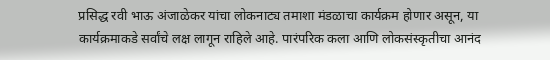प्रसिद्ध रवी भाऊ अंजाळेकर यांचा लोकनाट्य तमाशा मंडळाचा कार्यक्रम होणार असून, या कार्यक्रमाकडे सर्वांचे लक्ष लागून राहिले आहे. पारंपरिक कला आणि लोकसंस्कृतीचा आनंद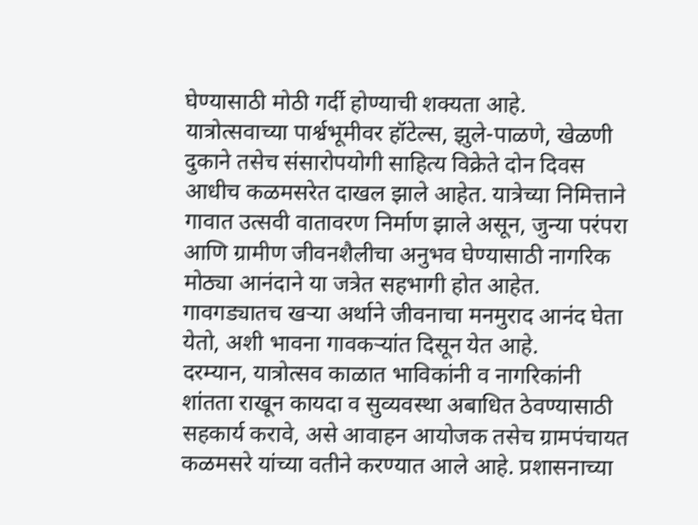घेण्यासाठी मोठी गर्दी होण्याची शक्यता आहे.
यात्रोत्सवाच्या पार्श्वभूमीवर हॉटेल्स, झुले-पाळणे, खेळणी दुकाने तसेच संसारोपयोगी साहित्य विक्रेते दोन दिवस आधीच कळमसरेत दाखल झाले आहेत. यात्रेच्या निमित्ताने गावात उत्सवी वातावरण निर्माण झाले असून, जुन्या परंपरा आणि ग्रामीण जीवनशैलीचा अनुभव घेण्यासाठी नागरिक मोठ्या आनंदाने या जत्रेत सहभागी होत आहेत. गावगड्यातच खऱ्या अर्थाने जीवनाचा मनमुराद आनंद घेता येतो, अशी भावना गावकऱ्यांत दिसून येत आहे.
दरम्यान, यात्रोत्सव काळात भाविकांनी व नागरिकांनी शांतता राखून कायदा व सुव्यवस्था अबाधित ठेवण्यासाठी सहकार्य करावे, असे आवाहन आयोजक तसेच ग्रामपंचायत कळमसरे यांच्या वतीने करण्यात आले आहे. प्रशासनाच्या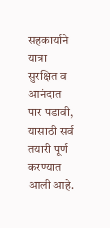सहकार्याने यात्रा सुरक्षित व आनंदात पार पडावी, यासाठी सर्व तयारी पूर्ण करण्यात आली आहे.